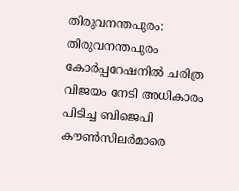തിരുവനന്തപുരം: തിരുവനന്തപുരം കോർപ്പറേഷനിൽ ചരിത്ര വിജയം നേടി അധികാരം പിടിച്ച ബിജെപി കൗൺസിലർമാരെ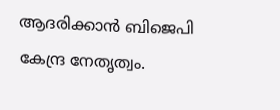ആദരിക്കാൻ ബിജെപി കേന്ദ്ര നേതൃത്വം.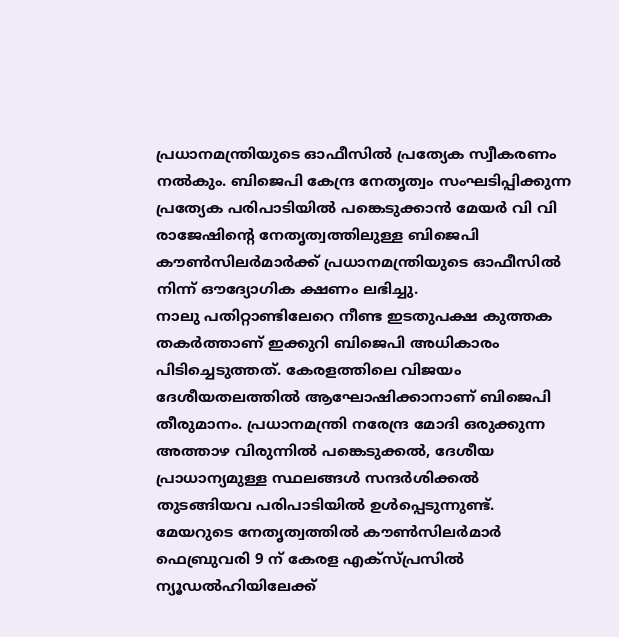പ്രധാനമന്ത്രിയുടെ ഓഫീസിൽ പ്രത്യേക സ്വീകരണം നൽകും. ബിജെപി കേന്ദ്ര നേതൃത്വം സംഘടിപ്പിക്കുന്ന പ്രത്യേക പരിപാടിയിൽ പങ്കെടുക്കാൻ മേയർ വി വി രാജേഷിന്റെ നേതൃത്വത്തിലുള്ള ബിജെപി കൗൺസിലർമാർക്ക് പ്രധാനമന്ത്രിയുടെ ഓഫീസിൽ നിന്ന് ഔദ്യോഗിക ക്ഷണം ലഭിച്ചു.
നാലു പതിറ്റാണ്ടിലേറെ നീണ്ട ഇടതുപക്ഷ കുത്തക തകർത്താണ് ഇക്കുറി ബിജെപി അധികാരം പിടിച്ചെടുത്തത്. കേരളത്തിലെ വിജയം ദേശീയതലത്തിൽ ആഘോഷിക്കാനാണ് ബിജെപി തീരുമാനം. പ്രധാനമന്ത്രി നരേന്ദ്ര മോദി ഒരുക്കുന്ന അത്താഴ വിരുന്നിൽ പങ്കെടുക്കൽ, ദേശീയ പ്രാധാന്യമുള്ള സ്ഥലങ്ങൾ സന്ദർശിക്കൽ തുടങ്ങിയവ പരിപാടിയിൽ ഉൾപ്പെടുന്നുണ്ട്.
മേയറുടെ നേതൃത്വത്തിൽ കൗൺസിലർമാർ ഫെബ്രുവരി 9 ന് കേരള എക്സ്പ്രസിൽ ന്യൂഡൽഹിയിലേക്ക്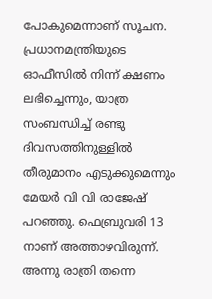പോകുമെന്നാണ് സൂചന. പ്രധാനമന്ത്രിയുടെ ഓഫീസിൽ നിന്ന് ക്ഷണം ലഭിച്ചെന്നും, യാത്ര സംബന്ധിച്ച് രണ്ടു ദിവസത്തിനുള്ളിൽ തീരുമാനം എടുക്കുമെന്നും മേയർ വി വി രാജേഷ് പറഞ്ഞു. ഫെബ്രുവരി 13 നാണ് അത്താഴവിരുന്ന്. അന്നു രാത്രി തന്നെ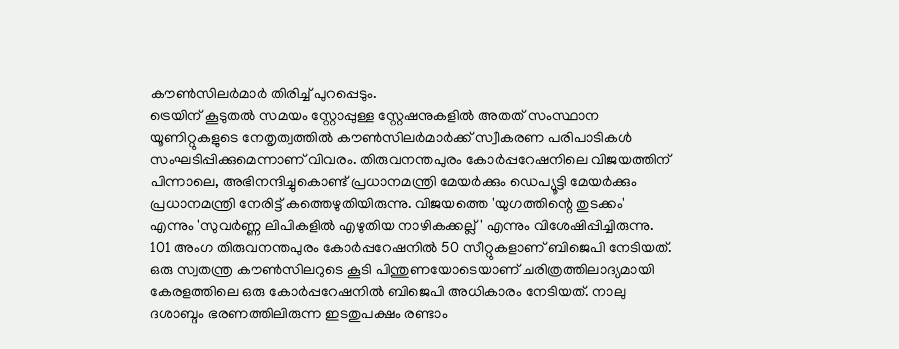കൗൺസിലർമാർ തിരിച്ച് പുറപ്പെടും.
ട്രെയിന് കൂടുതൽ സമയം സ്റ്റോപ്പുള്ള സ്റ്റേഷനുകളിൽ അതത് സംസ്ഥാന യൂണിറ്റുകളുടെ നേതൃത്വത്തിൽ കൗൺസിലർമാർക്ക് സ്വീകരണ പരിപാടികൾ സംഘടിപ്പിക്കുമെന്നാണ് വിവരം. തിരുവനന്തപുരം കോർപ്പറേഷനിലെ വിജയത്തിന് പിന്നാലെ, അഭിനന്ദിച്ചുകൊണ്ട് പ്രധാനമന്ത്രി മേയർക്കും ഡെപ്യൂട്ടി മേയർക്കും പ്രധാനമന്ത്രി നേരിട്ട് കത്തെഴുതിയിരുന്നു. വിജയത്തെ 'യുഗത്തിന്റെ തുടക്കം' എന്നും 'സുവർണ്ണ ലിപികളിൽ എഴുതിയ നാഴികക്കല്ല്' എന്നും വിശേഷിപ്പിച്ചിരുന്നു.
101 അംഗ തിരുവനന്തപുരം കോർപ്പറേഷനിൽ 50 സീറ്റുകളാണ് ബിജെപി നേടിയത്. ഒരു സ്വതന്ത്ര കൗൺസിലറുടെ കൂടി പിന്തുണയോടെയാണ് ചരിത്രത്തിലാദ്യമായി കേരളത്തിലെ ഒരു കോർപ്പറേഷനിൽ ബിജെപി അധികാരം നേടിയത്. നാലു ദശാബ്ദം ഭരണത്തിലിരുന്ന ഇടതുപക്ഷം രണ്ടാം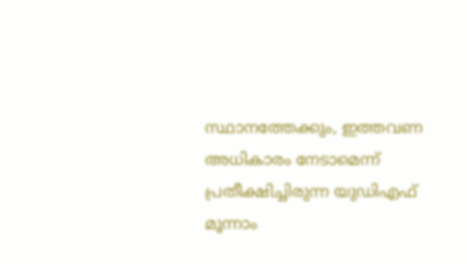സ്ഥാനത്തേക്കും, ഇത്തവണ അധികാരം നേടാമെന്ന് പ്രതീക്ഷിച്ചിരുന്ന യുഡിഎഫ് മൂന്നാം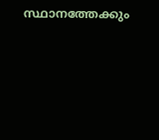സ്ഥാനത്തേക്കും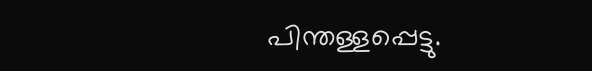പിന്തള്ളപ്പെട്ടു.